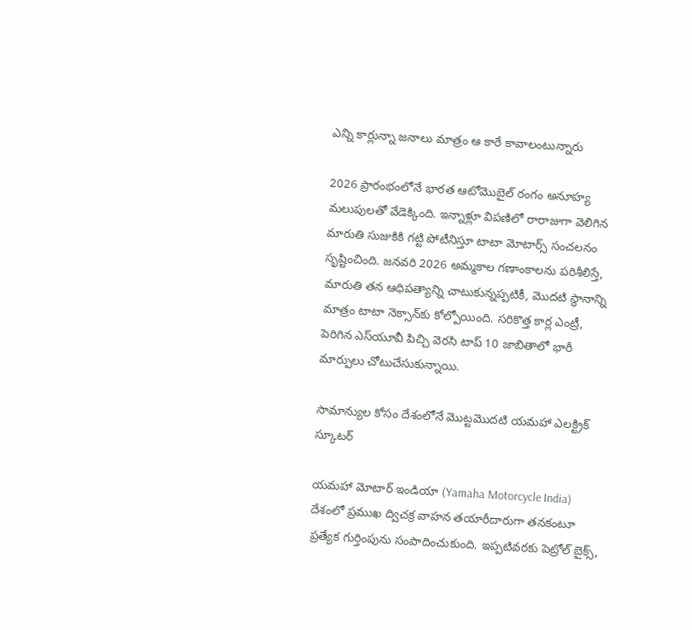ఎన్ని కార్లున్నా జనాలు మాత్రం ఆ కారే కావాలంటున్నారు

2026 ప్రారంభంలోనే భారత ఆటోమొబైల్ రంగం అనూహ్య మలుపులతో వేడెక్కింది. ఇన్నాళ్లూ విపణిలో రారాజుగా వెలిగిన మారుతి సుజుకికి గట్టి పోటీనిస్తూ టాటా మోటార్స్ సంచలనం సృష్టించింది. జనవరి 2026 అమ్మకాల గణాంకాలను పరిశీలిస్తే, మారుతి తన ఆధిపత్యాన్ని చాటుకున్నప్పటికీ, మొదటి స్థానాన్ని మాత్రం టాటా నెక్సాన్‌కు కోల్పోయింది. సరికొత్త కార్ల ఎంట్రీ, పెరిగిన ఎస్‌యూవీ పిచ్చి వెరసి టాప్ 10 జాబితాలో భారీ మార్పులు చోటుచేసుకున్నాయి.

సామాన్యుల కోసం దేశంలోనే మొట్టమొదటి యమహా ఎలక్ట్రిక్ స్కూటర్

యమహా మోటార్ ఇండియా (Yamaha Motorcycle India) దేశంలో ప్రముఖ ద్విచక్ర వాహన తయారీదారుగా తనకంటూ ప్రత్యేక గుర్తింపును సంపాదించుకుంది. ఇప్పటివరకు పెట్రోల్ బైక్స్,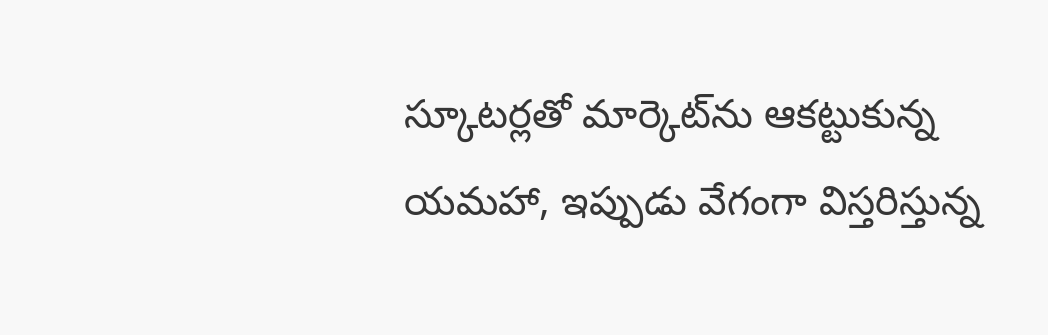స్కూటర్లతో మార్కెట్‌ను ఆకట్టుకున్న యమహా, ఇప్పుడు వేగంగా విస్తరిస్తున్న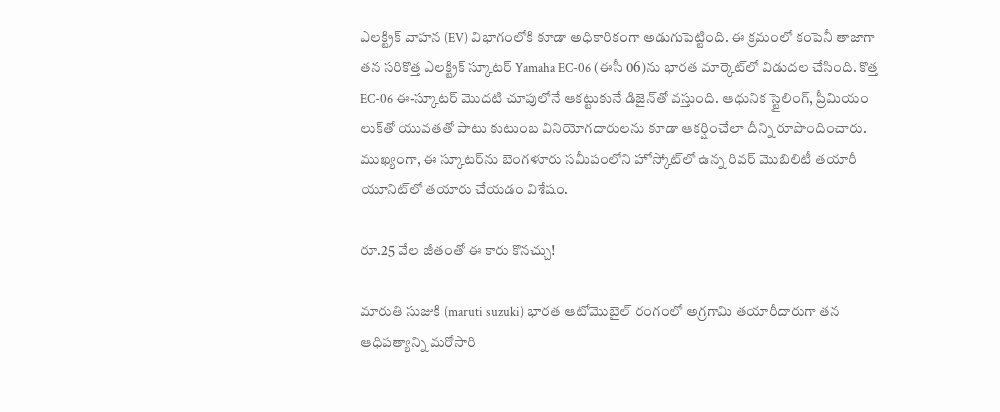ఎలక్ట్రిక్ వాహన (EV) విభాగంలోకి కూడా అధికారికంగా అడుగుపెట్టింది. ఈ క్రమంలో కంపెనీ తాజాగా తన సరికొత్త ఎలక్ట్రిక్ స్కూటర్ Yamaha EC-06 (ఈసీ 06)ను భారత మార్కెట్‌లో విడుదల చేసింది. కొత్త EC-06 ఈ-స్కూటర్ మొదటి చూపులోనే ఆకట్టుకునే డిజైన్‌తో వస్తుంది. ఆధునిక స్టైలింగ్, ప్రీమియం లుక్‌తో యువతతో పాటు కుటుంబ వినియోగదారులను కూడా ఆకర్షించేలా దీన్ని రూపొందించారు. ముఖ్యంగా, ఈ స్కూటర్‌ను బెంగళూరు సమీపంలోని హోస్కోట్‌లో ఉన్న రివర్ మొబిలిటీ తయారీ యూనిట్‌లో తయారు చేయడం విశేషం.

రూ.25 వేల జీతంతో ఈ కారు కొనచ్చు!

మారుతి సుజుకి (maruti suzuki) భారత ఆటోమొబైల్ రంగంలో అగ్రగామి తయారీదారుగా తన ఆధిపత్యాన్ని మరోసారి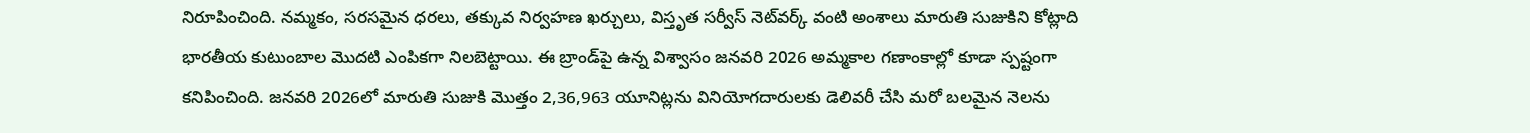నిరూపించింది. నమ్మకం, సరసమైన ధరలు, తక్కువ నిర్వహణ ఖర్చులు, విస్తృత సర్వీస్ నెట్‌వర్క్ వంటి అంశాలు మారుతి సుజుకిని కోట్లాది భారతీయ కుటుంబాల మొదటి ఎంపికగా నిలబెట్టాయి. ఈ బ్రాండ్‌పై ఉన్న విశ్వాసం జనవరి 2026 అమ్మకాల గణాంకాల్లో కూడా స్పష్టంగా కనిపించింది. జనవరి 2026లో మారుతి సుజుకి మొత్తం 2,36,963 యూనిట్లను వినియోగదారులకు డెలివరీ చేసి మరో బలమైన నెలను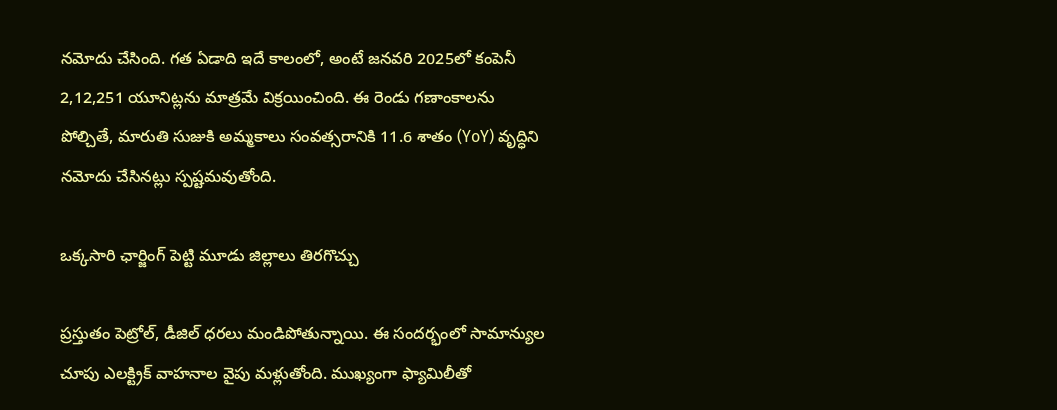నమోదు చేసింది. గత ఏడాది ఇదే కాలంలో, అంటే జనవరి 2025లో కంపెనీ 2,12,251 యూనిట్లను మాత్రమే విక్రయించింది. ఈ రెండు గణాంకాలను పోల్చితే, మారుతి సుజుకి అమ్మకాలు సంవత్సరానికి 11.6 శాతం (YoY) వృద్ధిని నమోదు చేసినట్లు స్పష్టమవుతోంది.

ఒక్కసారి ఛార్జింగ్ పెట్టి మూడు జిల్లాలు తిరగొచ్చు

ప్రస్తుతం పెట్రోల్, డీజిల్ ధరలు మండిపోతున్నాయి. ఈ సందర్భంలో సామాన్యుల చూపు ఎలక్ట్రిక్ వాహనాల వైపు మళ్లుతోంది. ముఖ్యంగా ఫ్యామిలీతో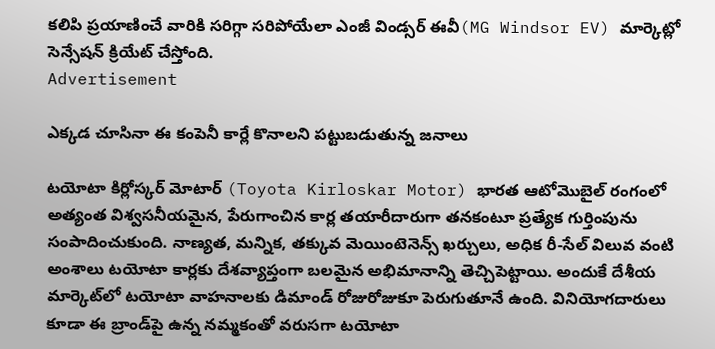కలిపి ప్రయాణించే వారికి సరిగ్గా సరిపోయేలా ఎంజీ విండ్సర్ ఈవీ(MG Windsor EV) మార్కెట్లో సెన్సేషన్ క్రియేట్ చేస్తోంది.
Advertisement

ఎక్కడ చూసినా ఈ కంపెనీ కార్లే కొనాలని పట్టుబడుతున్న జనాలు

టయోటా కిర్లోస్కర్ మోటార్ (Toyota Kirloskar Motor) భారత ఆటోమొబైల్ రంగంలో అత్యంత విశ్వసనీయమైన, పేరుగాంచిన కార్ల తయారీదారుగా తనకంటూ ప్రత్యేక గుర్తింపును సంపాదించుకుంది. నాణ్యత, మన్నిక, తక్కువ మెయింటెనెన్స్ ఖర్చులు, అధిక రీ-సేల్ విలువ వంటి అంశాలు టయోటా కార్లకు దేశవ్యాప్తంగా బలమైన అభిమానాన్ని తెచ్చిపెట్టాయి. అందుకే దేశీయ మార్కెట్‌లో టయోటా వాహనాలకు డిమాండ్ రోజురోజుకూ పెరుగుతూనే ఉంది. వినియోగదారులు కూడా ఈ బ్రాండ్‌పై ఉన్న నమ్మకంతో వరుసగా టయోటా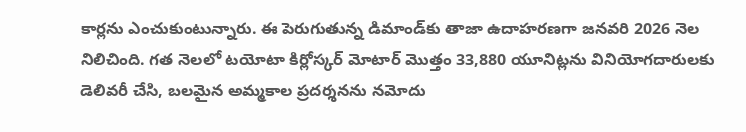కార్లను ఎంచుకుంటున్నారు. ఈ పెరుగుతున్న డిమాండ్‌కు తాజా ఉదాహరణగా జనవరి 2026 నెల నిలిచింది. గత నెలలో టయోటా కిర్లోస్కర్ మోటార్ మొత్తం 33,880 యూనిట్లను వినియోగదారులకు డెలివరీ చేసి, బలమైన అమ్మకాల ప్రదర్శనను నమోదు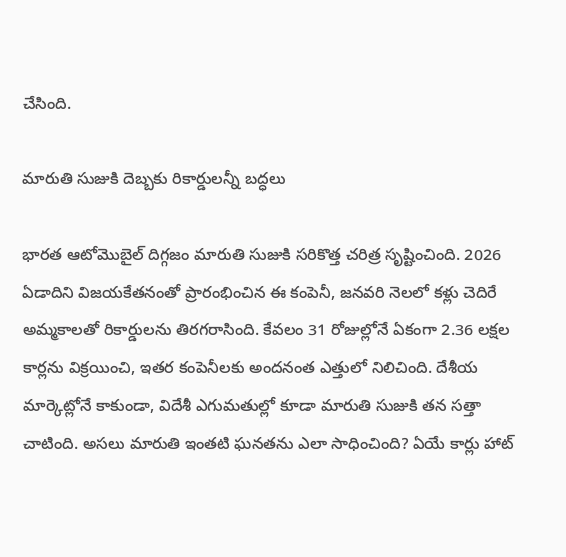చేసింది.

మారుతి సుజుకి దెబ్బకు రికార్డులన్నీ బద్ధలు

భారత ఆటోమొబైల్ దిగ్గజం మారుతి సుజుకి సరికొత్త చరిత్ర సృష్టించింది. 2026 ఏడాదిని విజయకేతనంతో ప్రారంభించిన ఈ కంపెనీ, జనవరి నెలలో కళ్లు చెదిరే అమ్మకాలతో రికార్డులను తిరగరాసింది. కేవలం 31 రోజుల్లోనే ఏకంగా 2.36 లక్షల కార్లను విక్రయించి, ఇతర కంపెనీలకు అందనంత ఎత్తులో నిలిచింది. దేశీయ మార్కెట్లోనే కాకుండా, విదేశీ ఎగుమతుల్లో కూడా మారుతి సుజుకి తన సత్తా చాటింది. అసలు మారుతి ఇంతటి ఘనతను ఎలా సాధించింది? ఏయే కార్లు హాట్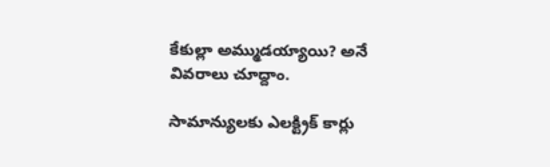కేకుల్లా అమ్ముడయ్యాయి? అనే వివరాలు చూద్దాం.

సామాన్యులకు ఎలక్ట్రిక్ కార్లు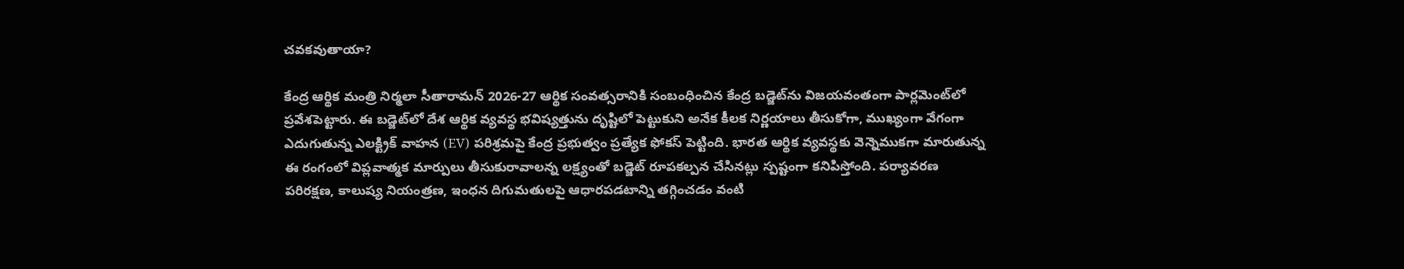చవకవుతాయా?

కేంద్ర ఆర్థిక మంత్రి నిర్మలా సీతారామన్ 2026-27 ఆర్థిక సంవత్సరానికి సంబంధించిన కేంద్ర బడ్జెట్‌ను విజయవంతంగా పార్లమెంట్‌లో ప్రవేశపెట్టారు. ఈ బడ్జెట్‌లో దేశ ఆర్థిక వ్యవస్థ భవిష్యత్తును దృష్టిలో పెట్టుకుని అనేక కీలక నిర్ణయాలు తీసుకోగా, ముఖ్యంగా వేగంగా ఎదుగుతున్న ఎలక్ట్రిక్ వాహన (EV) పరిశ్రమపై కేంద్ర ప్రభుత్వం ప్రత్యేక ఫోకస్ పెట్టింది. భారత ఆర్థిక వ్యవస్థకు వెన్నెముకగా మారుతున్న ఈ రంగంలో విప్లవాత్మక మార్పులు తీసుకురావాలన్న లక్ష్యంతో బడ్జెట్ రూపకల్పన చేసినట్లు స్పష్టంగా కనిపిస్తోంది. పర్యావరణ పరిరక్షణ, కాలుష్య నియంత్రణ, ఇంధన దిగుమతులపై ఆధారపడటాన్ని తగ్గించడం వంటి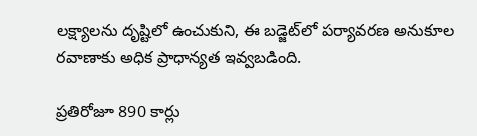లక్ష్యాలను దృష్టిలో ఉంచుకుని, ఈ బడ్జెట్‌లో పర్యావరణ అనుకూల రవాణాకు అధిక ప్రాధాన్యత ఇవ్వబడింది.

ప్రతిరోజూ 890 కార్లు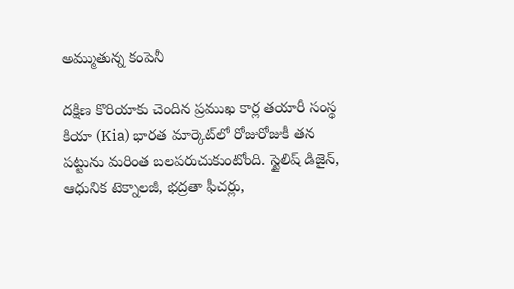అమ్ముతున్న కంపెనీ

దక్షిణ కొరియాకు చెందిన ప్రముఖ కార్ల తయారీ సంస్థ కియా (Kia) భారత మార్కెట్‌లో రోజురోజుకీ తన పట్టును మరింత బలపరుచుకుంటోంది. స్టైలిష్ డిజైన్, ఆధునిక టెక్నాలజీ, భద్రతా ఫీచర్లు,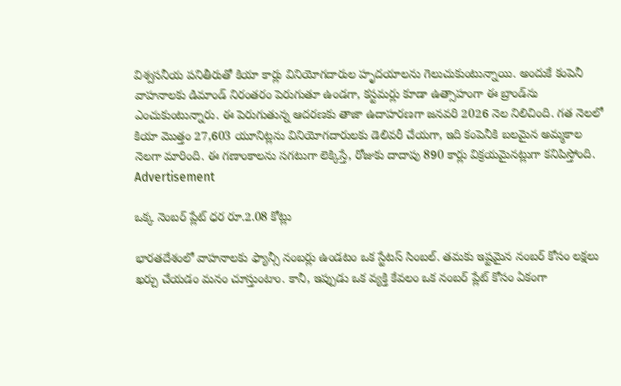విశ్వసనీయ పనితీరుతో కియా కార్లు వినియోగదారుల హృదయాలను గెలుచుకుంటున్నాయి. అందుకే కంపెనీ వాహనాలకు డిమాండ్ నిరంతరం పెరుగుతూ ఉండగా, కస్టమర్లు కూడా ఉత్సాహంగా ఈ బ్రాండ్‌ను ఎంచుకుంటున్నారు. ఈ పెరుగుతున్న ఆదరణకు తాజా ఉదాహరణగా జనవరి 2026 నెల నిలిచింది. గత నెలలో కియా మొత్తం 27,603 యూనిట్లను వినియోగదారులకు డెలివరీ చేయగా, ఇది కంపెనీకి బలమైన అమ్మకాల నెలగా మారింది. ఈ గణాంకాలను సగటుగా లెక్కిస్తే, రోజుకు దాదాపు 890 కార్లు విక్రయమైనట్లుగా కనిపిస్తోంది.
Advertisement

ఒక్క నెంబర్ ప్లేట్ ధర రూ.2.08 కోట్లు

భారతదేశంలో వాహనాలకు ఫ్యాన్సీ నంబర్లు ఉండటం ఒక స్టేటస్ సింబల్. తమకు ఇష్టమైన నంబర్ కోసం లక్షలు ఖర్చు చేయడం మనం చూస్తుంటాం. కానీ, ఇప్పుడు ఒక వ్యక్తి కేవలం ఒక నంబర్ ప్లేట్ కోసం ఏకంగా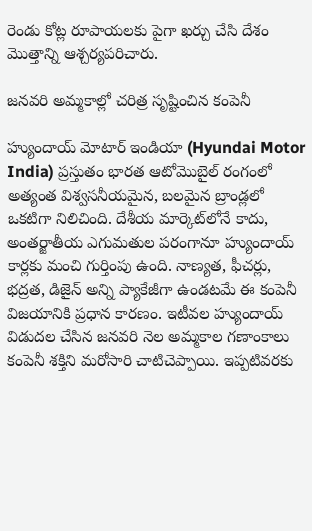రెండు కోట్ల రూపాయలకు పైగా ఖర్చు చేసి దేశం మొత్తాన్ని ఆశ్చర్యపరిచారు.

జనవరి అమ్మకాల్లో చరిత్ర సృష్టించిన కంపెనీ

హ్యుందాయ్ మోటార్ ఇండియా (Hyundai Motor India) ప్రస్తుతం భారత ఆటోమొబైల్ రంగంలో అత్యంత విశ్వసనీయమైన, బలమైన బ్రాండ్లలో ఒకటిగా నిలిచింది. దేశీయ మార్కెట్‌లోనే కాదు, అంతర్జాతీయ ఎగుమతుల పరంగానూ హ్యుందాయ్ కార్లకు మంచి గుర్తింపు ఉంది. నాణ్యత, ఫీచర్లు, భద్రత, డిజైన్ అన్ని ప్యాకేజీగా ఉండటమే ఈ కంపెనీ విజయానికి ప్రధాన కారణం. ఇటీవల హ్యుందాయ్ విడుదల చేసిన జనవరి నెల అమ్మకాల గణాంకాలు కంపెనీ శక్తిని మరోసారి చాటిచెప్పాయి. ఇప్పటివరకు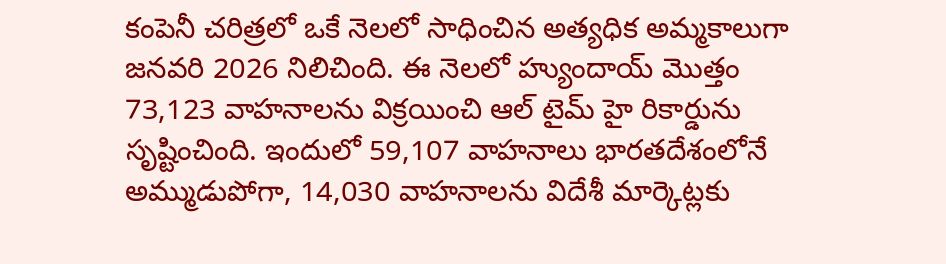కంపెనీ చరిత్రలో ఒకే నెలలో సాధించిన అత్యధిక అమ్మకాలుగా జనవరి 2026 నిలిచింది. ఈ నెలలో హ్యుందాయ్ మొత్తం 73,123 వాహనాలను విక్రయించి ఆల్ టైమ్ హై రికార్డును సృష్టించింది. ఇందులో 59,107 వాహనాలు భారతదేశంలోనే అమ్ముడుపోగా, 14,030 వాహనాలను విదేశీ మార్కెట్లకు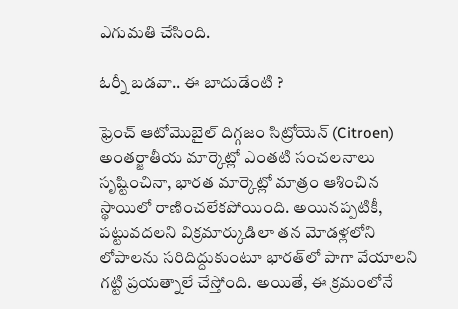ఎగుమతి చేసింది.

ఓర్నీ బడవా.. ఈ బాదుడేంటి ?

ఫ్రెంచ్ ఆటోమొబైల్ దిగ్గజం సిట్రోయెన్ (Citroen) అంతర్జాతీయ మార్కెట్లో ఎంతటి సంచలనాలు సృష్టించినా, భారత మార్కెట్లో మాత్రం ఆశించిన స్థాయిలో రాణించలేకపోయింది. అయినప్పటికీ, పట్టువదలని విక్రమార్కుడిలా తన మోడళ్లలోని లోపాలను సరిదిద్దుకుంటూ భారత్‌లో పాగా వేయాలని గట్టి ప్రయత్నాలే చేస్తోంది. అయితే, ఈ క్రమంలోనే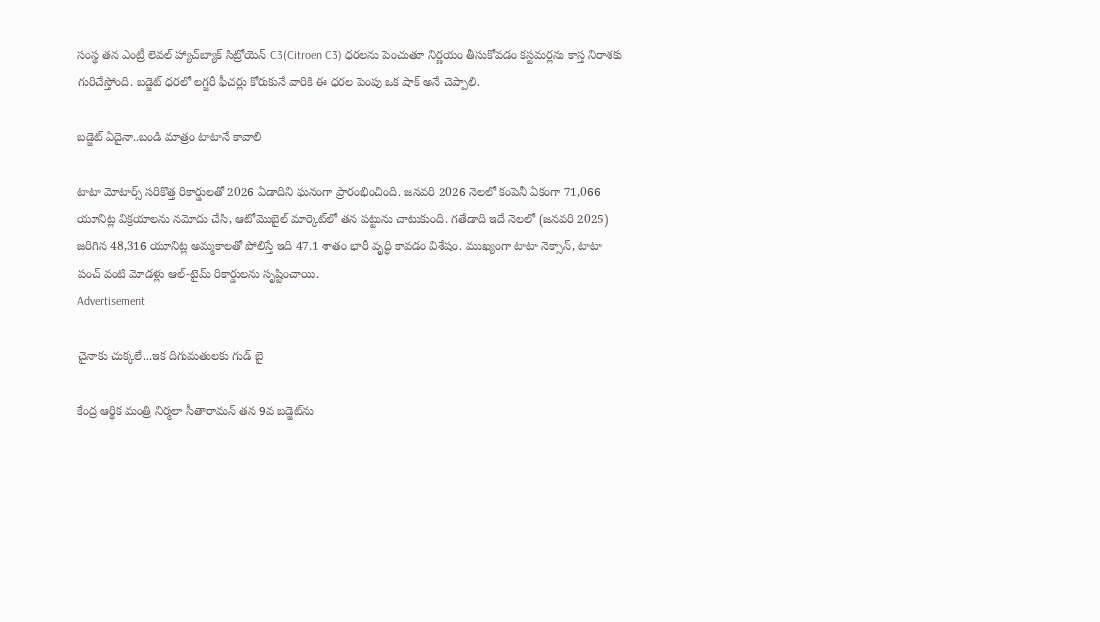సంస్థ తన ఎంట్రీ లెవల్ హ్యాచ్‌బ్యాక్ సిట్రోయెన్ C3(Citroen C3) ధరలను పెంచుతూ నిర్ణయం తీసుకోవడం కస్టమర్లను కాస్త నిరాశకు గురిచేస్తోంది. బడ్జెట్ ధరలో లగ్జరీ ఫీచర్లు కోరుకునే వారికి ఈ ధరల పెంపు ఒక షాక్ అనే చెప్పాలి.

బడ్జెట్ ఏదైనా..బండి మాత్రం టాటానే కావాలి

టాటా మోటార్స్ సరికొత్త రికార్డులతో 2026 ఏడాదిని ఘనంగా ప్రారంభించింది. జనవరి 2026 నెలలో కంపెనీ ఏకంగా 71,066 యూనిట్ల విక్రయాలను నమోదు చేసి, ఆటోమొబైల్ మార్కెట్‌లో తన పట్టును చాటుకుంది. గతేడాది ఇదే నెలలో (జనవరి 2025) జరిగిన 48,316 యూనిట్ల అమ్మకాలతో పోలిస్తే ఇది 47.1 శాతం భారీ వృద్ధి కావడం విశేషం. ముఖ్యంగా టాటా నెక్సాన్, టాటా పంచ్ వంటి మోడళ్లు ఆల్-టైమ్ రికార్డులను సృష్టించాయి.
Advertisement

చైనాకు చుక్కలే...ఇక దిగుమతులకు గుడ్ బై

కేంద్ర ఆర్థిక మంత్రి నిర్మలా సీతారామన్ తన 9వ బడ్జెట్‌ను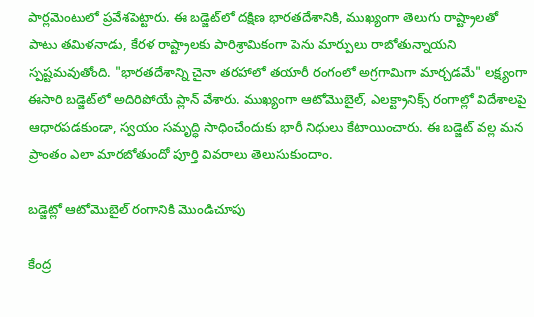పార్లమెంటులో ప్రవేశపెట్టారు. ఈ బడ్జెట్‌లో దక్షిణ భారతదేశానికి, ముఖ్యంగా తెలుగు రాష్ట్రాలతో పాటు తమిళనాడు, కేరళ రాష్ట్రాలకు పారిశ్రామికంగా పెను మార్పులు రాబోతున్నాయని స్పష్టమవుతోంది. "భారతదేశాన్ని చైనా తరహాలో తయారీ రంగంలో అగ్రగామిగా మార్చడమే" లక్ష్యంగా ఈసారి బడ్జెట్‌లో అదిరిపోయే ప్లాన్ వేశారు. ముఖ్యంగా ఆటోమొబైల్, ఎలక్ట్రానిక్స్ రంగాల్లో విదేశాలపై ఆధారపడకుండా, స్వయం సమృద్ధి సాధించేందుకు భారీ నిధులు కేటాయించారు. ఈ బడ్జెట్ వల్ల మన ప్రాంతం ఎలా మారబోతుందో పూర్తి వివరాలు తెలుసుకుందాం.

బడ్జెట్లో ఆటోమొబైల్ రంగానికి మొండిచూపు

కేంద్ర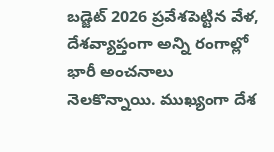బడ్జెట్ 2026 ప్రవేశపెట్టిన వేళ, దేశవ్యాప్తంగా అన్ని రంగాల్లో భారీ అంచనాలు నెలకొన్నాయి. ముఖ్యంగా దేశ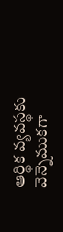ఆర్థిక వ్యవస్థకు వెన్నెముకగా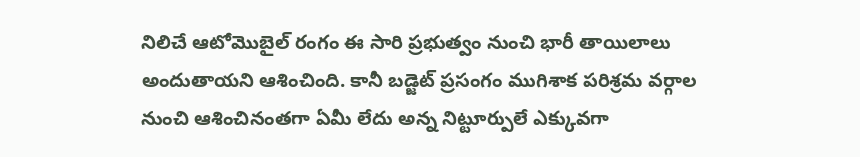నిలిచే ఆటోమొబైల్ రంగం ఈ సారి ప్రభుత్వం నుంచి భారీ తాయిలాలు అందుతాయని ఆశించింది. కానీ బడ్జెట్ ప్రసంగం ముగిశాక పరిశ్రమ వర్గాల నుంచి ఆశించినంతగా ఏమీ లేదు అన్న నిట్టూర్పులే ఎక్కువగా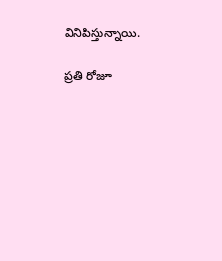వినిపిస్తున్నాయి.

ప్రతి రోజూ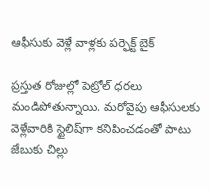ఆఫీసుకు వెళ్లే వాళ్లకు పర్ఫెక్ట్ బైక్

ప్రస్తుత రోజుల్లో పెట్రోల్ ధరలు మండిపోతున్నాయి. మరోవైపు ఆఫీసులకు వెళ్లేవారికి స్టైలిష్‌గా కనిపించడంతో పాటు జేబుకు చిల్లు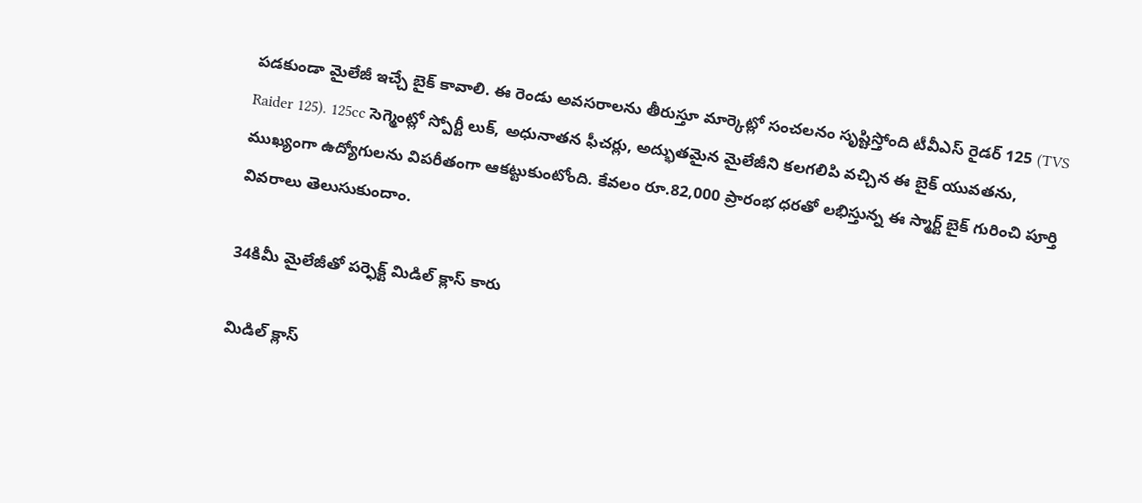పడకుండా మైలేజీ ఇచ్చే బైక్ కావాలి. ఈ రెండు అవసరాలను తీరుస్తూ మార్కెట్లో సంచలనం సృష్టిస్తోంది టీవీఎస్ రైడర్ 125 (TVS Raider 125). 125cc సెగ్మెంట్లో స్పోర్టీ లుక్, అధునాతన ఫీచర్లు, అద్భుతమైన మైలేజీని కలగలిపి వచ్చిన ఈ బైక్ యువతను, ముఖ్యంగా ఉద్యోగులను విపరీతంగా ఆకట్టుకుంటోంది. కేవలం రూ.82,000 ప్రారంభ ధరతో లభిస్తున్న ఈ స్మార్ట్ బైక్ గురించి పూర్తి వివరాలు తెలుసుకుందాం.

34కిమీ మైలేజీతో పర్ఫెక్ట్ మిడిల్ క్లాస్ కారు

మిడిల్ క్లాస్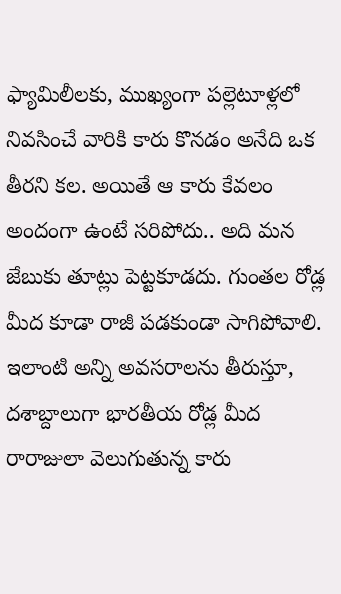ఫ్యామిలీలకు, ముఖ్యంగా పల్లెటూళ్లలో నివసించే వారికి కారు కొనడం అనేది ఒక తీరని కల. అయితే ఆ కారు కేవలం అందంగా ఉంటే సరిపోదు.. అది మన జేబుకు తూట్లు పెట్టకూడదు. గుంతల రోడ్ల మీద కూడా రాజీ పడకుండా సాగిపోవాలి. ఇలాంటి అన్ని అవసరాలను తీరుస్తూ, దశాబ్దాలుగా భారతీయ రోడ్ల మీద రారాజులా వెలుగుతున్న కారు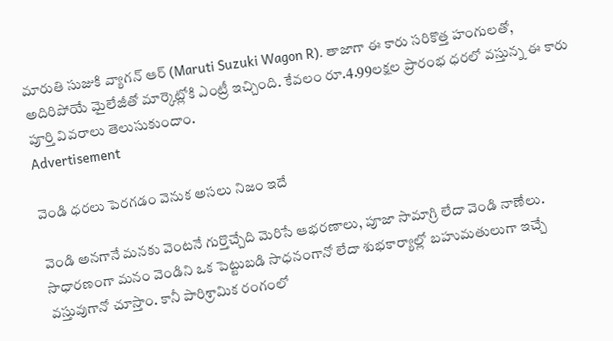మారుతి సుజుకి వ్యాగన్ ఆర్ (Maruti Suzuki Wagon R). తాజాగా ఈ కారు సరికొత్త హంగులతో, అదిరిపోయే మైలేజీతో మార్కెట్లోకి ఎంట్రీ ఇచ్చింది. కేవలం రూ.4.99లక్షల ప్రారంభ ధరలో వస్తున్న ఈ కారు పూర్తి వివరాలు తెలుసుకుందాం.
Advertisement

వెండి ధరలు పెరగడం వెనుక అసలు నిజం ఇదే

వెండి అనగానే మనకు వెంటనే గుర్తొచ్చేది మెరిసే ఆభరణాలు, పూజా సామాగ్రి లేదా వెండి నాణేలు. సాధారణంగా మనం వెండిని ఒక పెట్టుబడి సాధనంగానో లేదా శుభకార్యాల్లో బహుమతులుగా ఇచ్చే వస్తువుగానో చూస్తాం. కానీ పారిశ్రామిక రంగంలో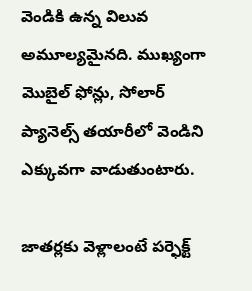వెండికి ఉన్న విలువ అమూల్యమైనది. ముఖ్యంగా మొబైల్ ఫోన్లు, సోలార్ ప్యానెల్స్ తయారీలో వెండిని ఎక్కువగా వాడుతుంటారు.

జాతర్లకు వెళ్లాలంటే పర్ఫెక్ట్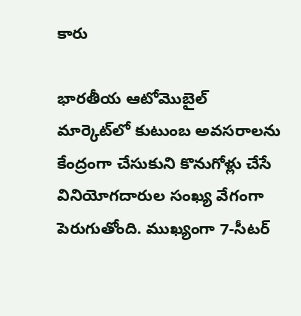కారు

భారతీయ ఆటోమొబైల్ మార్కెట్‌లో కుటుంబ అవసరాలను కేంద్రంగా చేసుకుని కొనుగోళ్లు చేసే వినియోగదారుల సంఖ్య వేగంగా పెరుగుతోంది. ముఖ్యంగా 7-సీటర్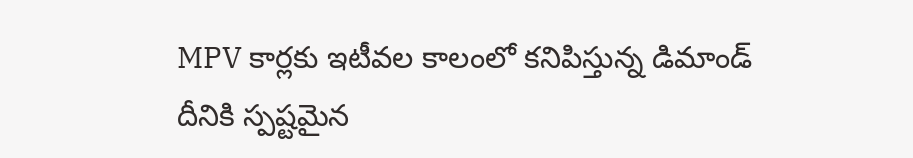MPV కార్లకు ఇటీవల కాలంలో కనిపిస్తున్న డిమాండ్ దీనికి స్పష్టమైన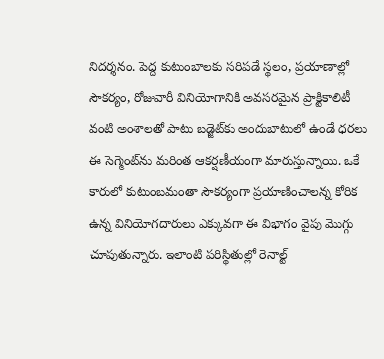నిదర్శనం. పెద్ద కుటుంబాలకు సరిపడే స్థలం, ప్రయాణాల్లో సౌకర్యం, రోజువారీ వినియోగానికి అవసరమైన ప్రాక్టికాలిటీ వంటి అంశాలతో పాటు బడ్జెట్‌కు అందుబాటులో ఉండే ధరలు ఈ సెగ్మెంట్‌ను మరింత ఆకర్షణీయంగా మారుస్తున్నాయి. ఒకే కారులో కుటుంబమంతా సౌకర్యంగా ప్రయాణించాలన్న కోరిక ఉన్న వినియోగదారులు ఎక్కువగా ఈ విభాగం వైపు మొగ్గు చూపుతున్నారు. ఇలాంటి పరిస్థితుల్లో రెనాల్ట్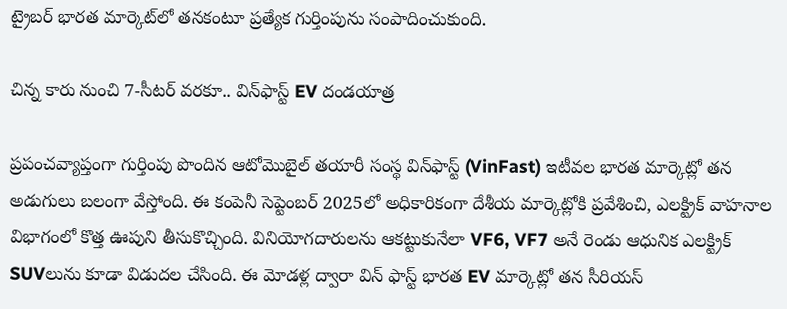ట్రైబర్ భారత మార్కెట్‌లో తనకంటూ ప్రత్యేక గుర్తింపును సంపాదించుకుంది.

చిన్న కారు నుంచి 7-సీటర్ వరకూ.. విన్‌ఫాస్ట్ EV దండయాత్ర

ప్రపంచవ్యాప్తంగా గుర్తింపు పొందిన ఆటోమొబైల్ తయారీ సంస్థ విన్‌ఫాస్ట్ (VinFast) ఇటీవల భారత మార్కెట్లో తన అడుగులు బలంగా వేస్తోంది. ఈ కంపెనీ సెప్టెంబర్ 2025లో అధికారికంగా దేశీయ మార్కెట్లోకి ప్రవేశించి, ఎలక్ట్రిక్ వాహనాల విభాగంలో కొత్త ఊపుని తీసుకొచ్చింది. వినియోగదారులను ఆకట్టుకునేలా VF6, VF7 అనే రెండు ఆధునిక ఎలక్ట్రిక్ SUVలును కూడా విడుదల చేసింది. ఈ మోడళ్ల ద్వారా విన్ ఫాస్ట్ భారత EV మార్కెట్లో తన సీరియస్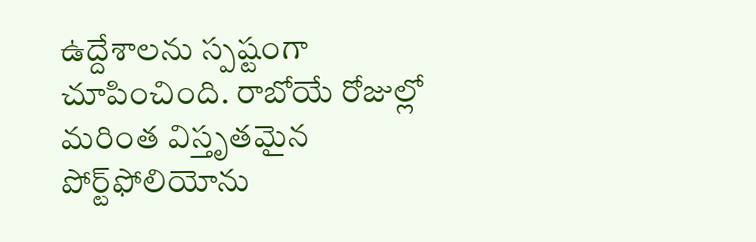ఉద్దేశాలను స్పష్టంగా చూపించింది. రాబోయే రోజుల్లో మరింత విస్తృతమైన పోర్ట్‌ఫోలియోను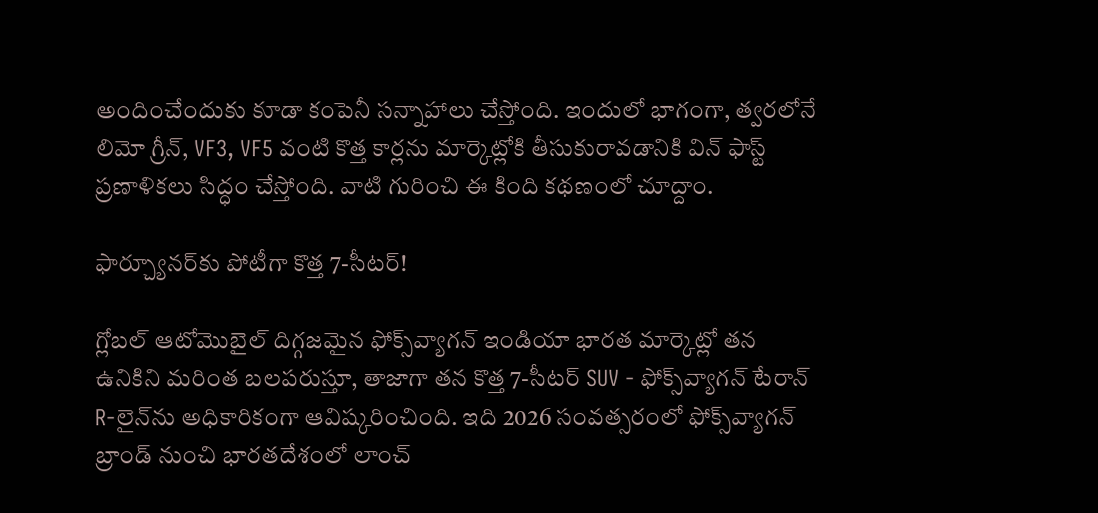అందించేందుకు కూడా కంపెనీ సన్నాహాలు చేస్తోంది. ఇందులో భాగంగా, త్వరలోనే లిమో గ్రీన్, VF3, VF5 వంటి కొత్త కార్లను మార్కెట్లోకి తీసుకురావడానికి విన్ ఫాస్ట్ ప్రణాళికలు సిద్ధం చేస్తోంది. వాటి గురించి ఈ కింది కథణంలో చూద్దాం.

ఫార్చ్యూనర్‌కు పోటీగా కొత్త 7-సీటర్!

గ్లోబల్ ఆటోమొబైల్ దిగ్గజమైన ఫోక్స్‌వ్యాగన్ ఇండియా భారత మార్కెట్లో తన ఉనికిని మరింత బలపరుస్తూ, తాజాగా తన కొత్త 7-సీటర్ SUV - ఫోక్స్‌వ్యాగన్ టేరాన్ R-లైన్‌ను అధికారికంగా ఆవిష్కరించింది. ఇది 2026 సంవత్సరంలో ఫోక్స్‌వ్యాగన్ బ్రాండ్ నుంచి భారతదేశంలో లాంచ్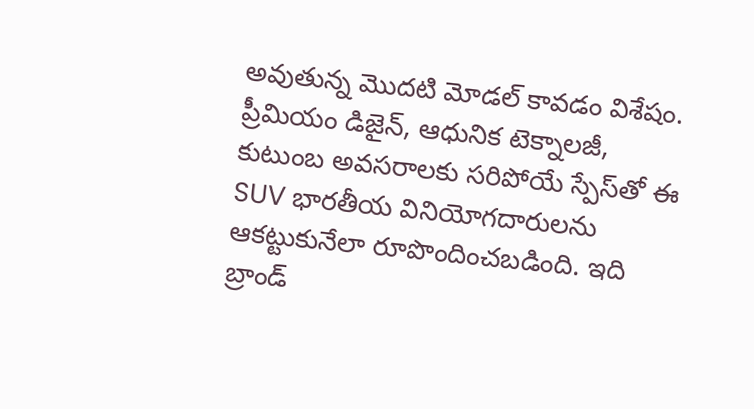అవుతున్న మొదటి మోడల్ కావడం విశేషం. ప్రీమియం డిజైన్, ఆధునిక టెక్నాలజీ, కుటుంబ అవసరాలకు సరిపోయే స్పేస్‌తో ఈ SUV భారతీయ వినియోగదారులను ఆకట్టుకునేలా రూపొందించబడింది. ఇది బ్రాండ్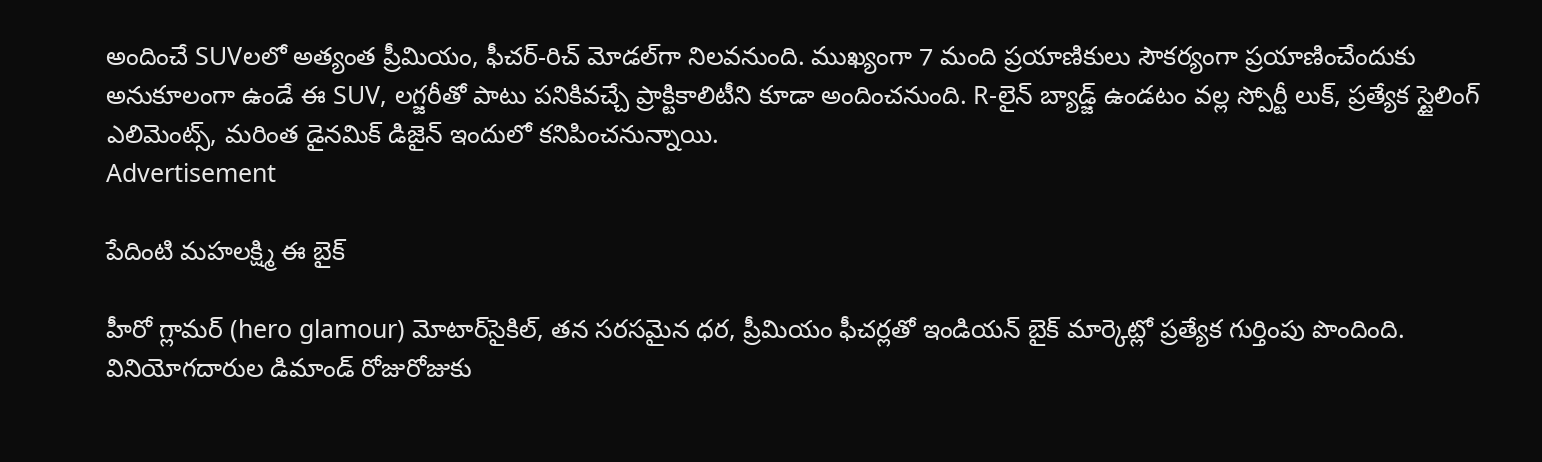అందించే SUVలలో అత్యంత ప్రీమియం, ఫీచర్-రిచ్ మోడల్‌గా నిలవనుంది. ముఖ్యంగా 7 మంది ప్రయాణికులు సౌకర్యంగా ప్రయాణించేందుకు అనుకూలంగా ఉండే ఈ SUV, లగ్జరీతో పాటు పనికివచ్చే ప్రాక్టికాలిటీని కూడా అందించనుంది. R-లైన్ బ్యాడ్జ్ ఉండటం వల్ల స్పోర్టీ లుక్, ప్రత్యేక స్టైలింగ్ ఎలిమెంట్స్, మరింత డైనమిక్ డిజైన్ ఇందులో కనిపించనున్నాయి.
Advertisement

పేదింటి మహలక్ష్మి ఈ బైక్

హీరో గ్లామర్ (hero glamour) మోటార్‌సైకిల్, తన సరసమైన ధర, ప్రీమియం ఫీచర్లతో ఇండియన్ బైక్ మార్కెట్లో ప్రత్యేక గుర్తింపు పొందింది. వినియోగదారుల డిమాండ్ రోజురోజుకు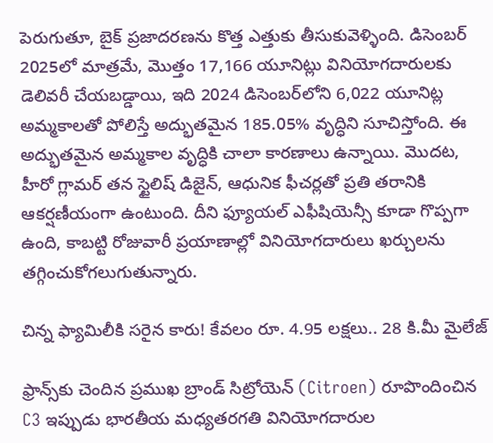పెరుగుతూ, బైక్ ప్రజాదరణను కొత్త ఎత్తుకు తీసుకువెళ్ళింది. డిసెంబర్ 2025లో మాత్రమే, మొత్తం 17,166 యూనిట్లు వినియోగదారులకు డెలివరీ చేయబడ్డాయి, ఇది 2024 డిసెంబర్‌లోని 6,022 యూనిట్ల అమ్మకాలతో పోలిస్తే అద్భుతమైన 185.05% వృద్ధిని సూచిస్తోంది. ఈ అద్భుతమైన అమ్మకాల వృద్ధికి చాలా కారణాలు ఉన్నాయి. మొదట, హీరో గ్లామర్ తన స్టైలిష్ డిజైన్, ఆధునిక ఫీచర్లతో ప్రతి తరానికి ఆకర్షణీయంగా ఉంటుంది. దీని ఫ్యూయల్ ఎఫీషియెన్సీ కూడా గొప్పగా ఉంది, కాబట్టి రోజువారీ ప్రయాణాల్లో వినియోగదారులు ఖర్చులను తగ్గించుకోగలుగుతున్నారు.

చిన్న ఫ్యామిలీకి సరైన కారు! కేవలం రూ. 4.95 లక్షలు.. 28 కి.మీ మైలేజ్

ఫ్రాన్స్‌కు చెందిన ప్రముఖ బ్రాండ్ సిట్రోయెన్ (Citroen) రూపొందించిన C3 ఇప్పుడు భారతీయ మధ్యతరగతి వినియోగదారుల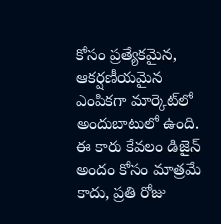కోసం ప్రత్యేకమైన, ఆకర్షణీయమైన ఎంపికగా మార్కెట్‌లో అందుబాటులో ఉంది. ఈ కారు కేవలం డిజైన్ అందం కోసం మాత్రమే కాదు, ప్రతి రోజు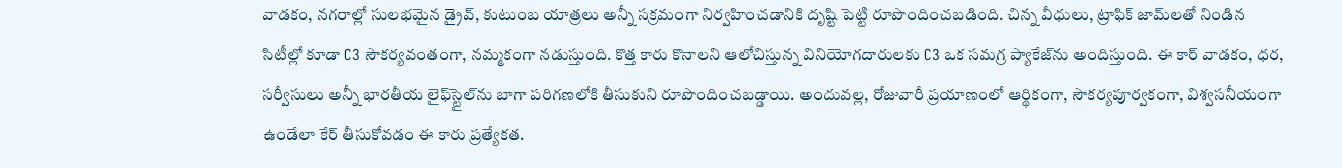వాడకం, నగరాల్లో సులభమైన డ్రైవ్, కుటుంబ యాత్రలు అన్నీ సక్రమంగా నిర్వహించడానికి దృష్టి పెట్టి రూపొందించబడింది. చిన్న వీధులు, ట్రాఫిక్ జామ్‌లతో నిండిన సిటీల్లో కూడా C3 సౌకర్యవంతంగా, నమ్మకంగా నడుస్తుంది. కొత్త కారు కొనాలని ఆలోచిస్తున్న వినియోగదారులకు C3 ఒక సమగ్ర ప్యాకేజ్‌ను అందిస్తుంది. ఈ కార్ వాడకం, ధర, సర్వీసులు అన్నీ భారతీయ లైఫ్‌స్టైల్‌ను బాగా పరిగణలోకి తీసుకుని రూపొందించబడ్డాయి. అందువల్ల, రోజువారీ ప్రయాణంలో ఆర్థికంగా, సౌకర్యపూర్వకంగా, విశ్వసనీయంగా ఉండేలా కేర్ తీసుకోవడం ఈ కారు ప్రత్యేకత.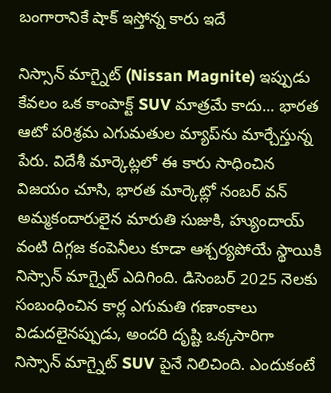బంగారానికే షాక్ ఇస్తోన్న కారు ఇదే

నిస్సాన్ మాగ్నైట్ (Nissan Magnite) ఇప్పుడు కేవలం ఒక కాంపాక్ట్ SUV మాత్రమే కాదు... భారత ఆటో పరిశ్రమ ఎగుమతుల మ్యాప్‌ను మార్చేస్తున్న పేరు. విదేశీ మార్కెట్లలో ఈ కారు సాధించిన విజయం చూసి, భారత మార్కెట్లో నంబర్ వన్ అమ్మకందారులైన మారుతి సుజుకి, హ్యుందాయ్ వంటి దిగ్గజ కంపెనీలు కూడా ఆశ్చర్యపోయే స్థాయికి నిస్సాన్ మాగ్నైట్ ఎదిగింది. డిసెంబర్ 2025 నెలకు సంబంధించిన కార్ల ఎగుమతి గణాంకాలు విడుదలైనప్పుడు, అందరి దృష్టి ఒక్కసారిగా నిస్సాన్ మాగ్నైట్ SUV పైనే నిలిచింది. ఎందుకంటే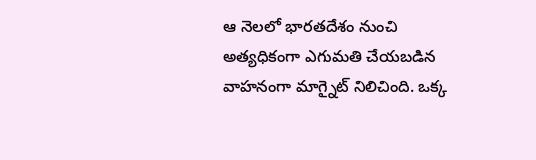ఆ నెలలో భారతదేశం నుంచి అత్యధికంగా ఎగుమతి చేయబడిన వాహనంగా మాగ్నైట్ నిలిచింది. ఒక్క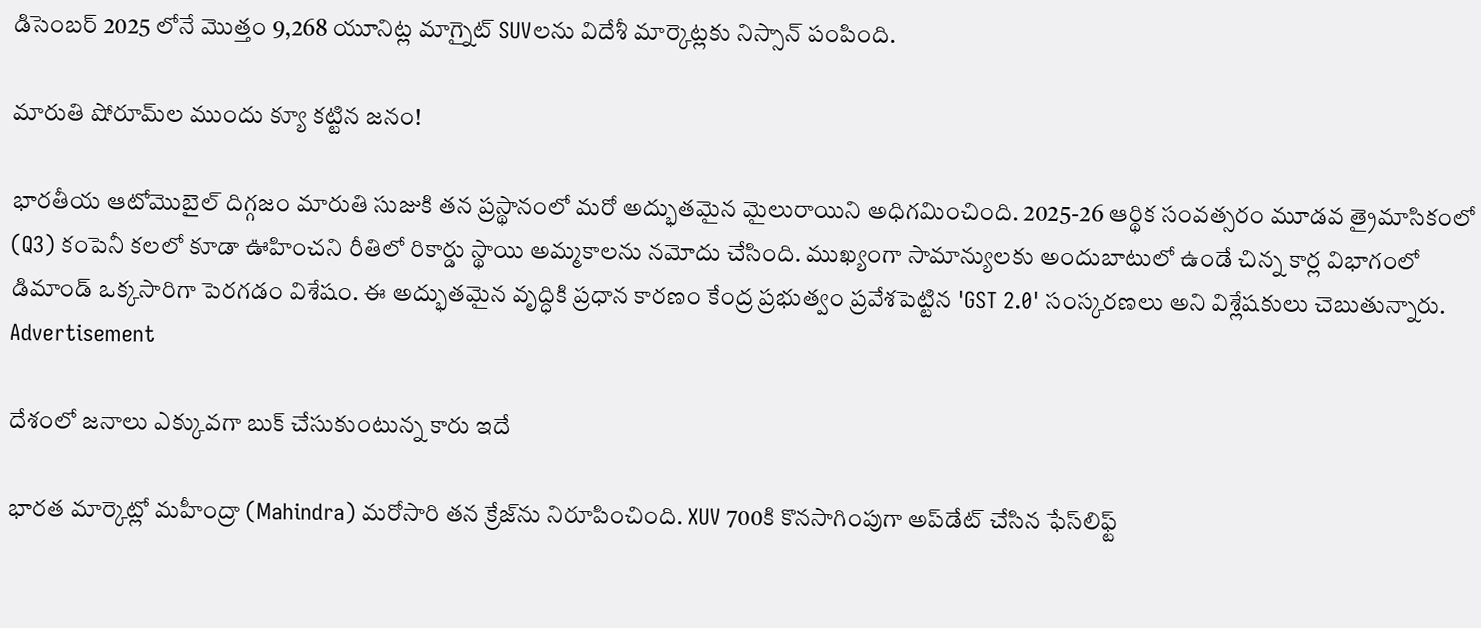డిసెంబర్ 2025 లోనే మొత్తం 9,268 యూనిట్ల మాగ్నైట్ SUVలను విదేశీ మార్కెట్లకు నిస్సాన్ పంపింది.

మారుతి షోరూమ్‌ల ముందు క్యూ కట్టిన జనం!

భారతీయ ఆటోమొబైల్ దిగ్గజం మారుతి సుజుకి తన ప్రస్థానంలో మరో అద్భుతమైన మైలురాయిని అధిగమించింది. 2025-26 ఆర్థిక సంవత్సరం మూడవ త్రైమాసికంలో (Q3) కంపెనీ కలలో కూడా ఊహించని రీతిలో రికార్డు స్థాయి అమ్మకాలను నమోదు చేసింది. ముఖ్యంగా సామాన్యులకు అందుబాటులో ఉండే చిన్న కార్ల విభాగంలో డిమాండ్ ఒక్కసారిగా పెరగడం విశేషం. ఈ అద్భుతమైన వృద్ధికి ప్రధాన కారణం కేంద్ర ప్రభుత్వం ప్రవేశపెట్టిన 'GST 2.0' సంస్కరణలు అని విశ్లేషకులు చెబుతున్నారు.
Advertisement

దేశంలో జనాలు ఎక్కువగా బుక్ చేసుకుంటున్న కారు ఇదే

భారత మార్కెట్లో మహీంద్రా (Mahindra) మరోసారి తన క్రేజ్‌ను నిరూపించింది. XUV 700కి కొనసాగింపుగా అప్‌డేట్ చేసిన ఫేస్‌లిఫ్ట్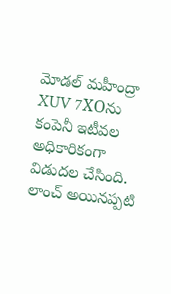మోడల్ మహీంద్రా XUV 7XOను కంపెనీ ఇటీవల అధికారికంగా విడుదల చేసింది. లాంచ్ అయినప్పటి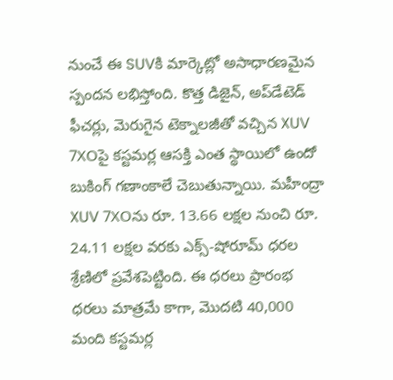నుంచే ఈ SUVకి మార్కెట్లో అసాధారణమైన స్పందన లభిస్తోంది. కొత్త డిజైన్, అప్‌డేటెడ్ ఫీచర్లు, మెరుగైన టెక్నాలజీతో వచ్చిన XUV 7XOపై కస్టమర్ల ఆసక్తి ఎంత స్థాయిలో ఉందో బుకింగ్ గణాంకాలే చెబుతున్నాయి. మహీంద్రా XUV 7XOను రూ. 13.66 లక్షల నుంచి రూ. 24.11 లక్షల వరకు ఎక్స్-షోరూమ్ ధరల శ్రేణిలో ప్రవేశపెట్టింది. ఈ ధరలు ప్రారంభ ధరలు మాత్రమే కాగా, మొదటి 40,000 మంది కస్టమర్ల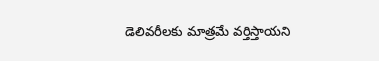డెలివరీలకు మాత్రమే వర్తిస్తాయని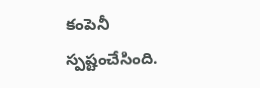కంపెనీ స్పష్టంచేసింది.